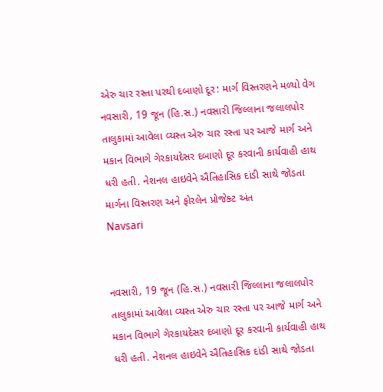એરુ ચાર રસ્તા પરથી દબાણો દૂર: માર્ગ વિસ્તરણને મળ્યો વેગ
નવસારી, 19 જૂન (હિ.સ.) નવસારી જિલ્લાના જલાલપોર તાલુકામાં આવેલા વ્યસ્ત એરુ ચાર રસ્તા પર આજે માર્ગ અને મકાન વિભાગે ગેરકાયદેસર દબાણો દૂર કરવાની કાર્યવાહી હાથ ધરી હતી. નેશનલ હાઇવેને ઐતિહાસિક દાંડી સાથે જોડતા માર્ગના વિસ્તરણ અને ફોરલેન પ્રોજેક્ટ અંત
Navsari


નવસારી, 19 જૂન (હિ.સ.) નવસારી જિલ્લાના જલાલપોર તાલુકામાં આવેલા વ્યસ્ત એરુ ચાર રસ્તા પર આજે માર્ગ અને મકાન વિભાગે ગેરકાયદેસર દબાણો દૂર કરવાની કાર્યવાહી હાથ ધરી હતી. નેશનલ હાઇવેને ઐતિહાસિક દાંડી સાથે જોડતા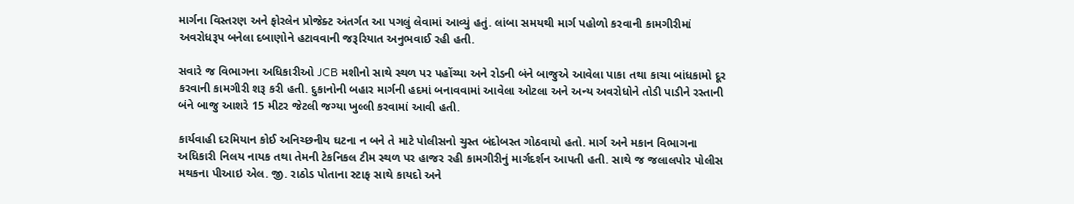માર્ગના વિસ્તરણ અને ફોરલેન પ્રોજેક્ટ અંતર્ગત આ પગલું લેવામાં આવ્યું હતું. લાંબા સમયથી માર્ગ પહોળો કરવાની કામગીરીમાં અવરોધરૂપ બનેલા દબાણોને હટાવવાની જરૂરિયાત અનુભવાઈ રહી હતી.

સવારે જ વિભાગના અધિકારીઓ JCB મશીનો સાથે સ્થળ પર પહોંચ્યા અને રોડની બંને બાજુએ આવેલા પાકા તથા કાચા બાંધકામો દૂર કરવાની કામગીરી શરૂ કરી હતી. દુકાનોની બહાર માર્ગની હદમાં બનાવવામાં આવેલા ઓટલા અને અન્ય અવરોધોને તોડી પાડીને રસ્તાની બંને બાજુ આશરે 15 મીટર જેટલી જગ્યા ખુલ્લી કરવામાં આવી હતી.

કાર્યવાહી દરમિયાન કોઈ અનિચ્છનીય ઘટના ન બને તે માટે પોલીસનો ચુસ્ત બંદોબસ્ત ગોઠવાયો હતો. માર્ગ અને મકાન વિભાગના અધિકારી નિલય નાયક તથા તેમની ટેકનિકલ ટીમ સ્થળ પર હાજર રહી કામગીરીનું માર્ગદર્શન આપતી હતી. સાથે જ જલાલપોર પોલીસ મથકના પીઆઇ એલ. જી. રાઠોડ પોતાના સ્ટાફ સાથે કાયદો અને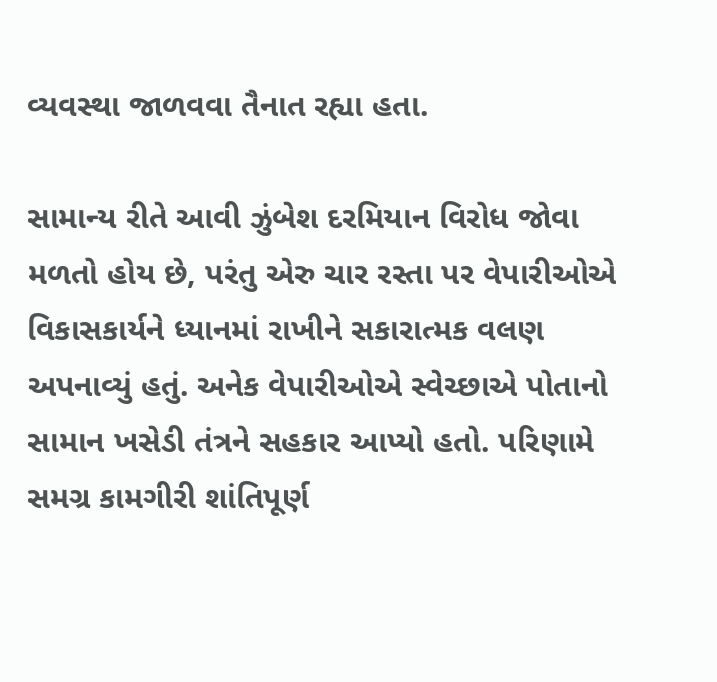વ્યવસ્થા જાળવવા તૈનાત રહ્યા હતા.

સામાન્ય રીતે આવી ઝુંબેશ દરમિયાન વિરોધ જોવા મળતો હોય છે, પરંતુ એરુ ચાર રસ્તા પર વેપારીઓએ વિકાસકાર્યને ધ્યાનમાં રાખીને સકારાત્મક વલણ અપનાવ્યું હતું. અનેક વેપારીઓએ સ્વેચ્છાએ પોતાનો સામાન ખસેડી તંત્રને સહકાર આપ્યો હતો. પરિણામે સમગ્ર કામગીરી શાંતિપૂર્ણ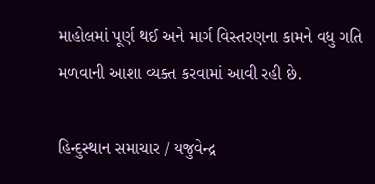માહોલમાં પૂર્ણ થઈ અને માર્ગ વિસ્તરણના કામને વધુ ગતિ મળવાની આશા વ્યક્ત કરવામાં આવી રહી છે.

હિન્દુસ્થાન સમાચાર / યજુવેન્દ્ર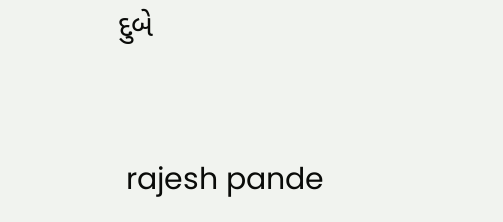દુબે


 rajesh pande